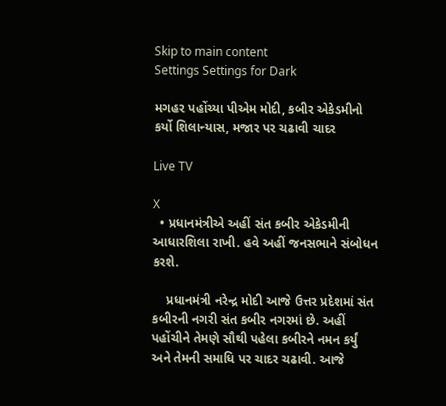Skip to main content
Settings Settings for Dark

મગહર પહોંચ્યા પીએમ મોદી, કબીર એકેડમીનો કર્યો શિલાન્યાસ, મજાર પર ચઢાવી ચાદર

Live TV

X
  • પ્રધાનમંત્રીએ અહીં સંત કબીર એકેડમીની આધારશિલા રાખી. હવે અહીં જનસભાને સંબોધન કરશે.

    પ્રધાનમંત્રી નરેન્દ્ર મોદી આજે ઉત્તર પ્રદેશમાં સંત કબીરની નગરી સંત કબીર નગરમાં છે. અહીં પહોંચીને તેમણે સૌથી પહેલા કબીરને નમન કર્યું અને તેમની સમાધિ પર ચાદર ચઢાવી. આજે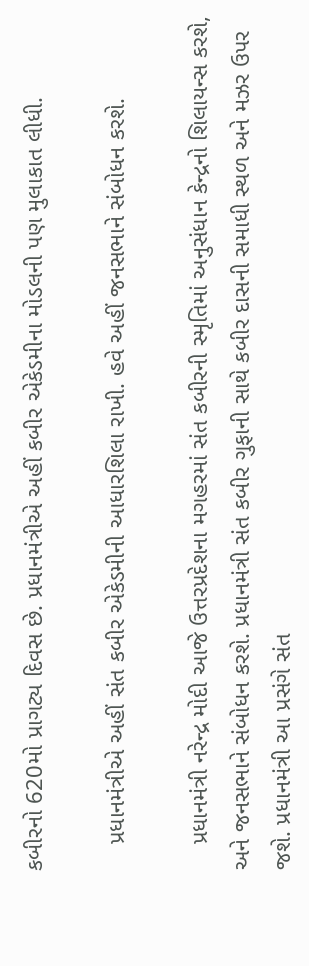કબીરનો 620મો પ્રાગટ્ય દિવસ છે. પ્રધાનમંત્રીએ અહીં કબીર એકેડમીના મોડલની પણ મુલાકાત લીધી.

    પ્રધાનમંત્રીએ અહીં સંત કબીર એકેડમીની આધારશિલા રાખી. હવે અહીં જનસભાને સંબોધન કરશે.

    પ્રધાનમંત્રી નરેન્દ્ર મોદી આજે ઉત્તરપ્રદેશના મગહરમાં સંત કબીરની સ્મૃતિમાં અનુસંધાન કેન્દ્રનો શિલાયન્સ કરશે, અને જનસભાને સંબોધન કરશે. પ્રધાનમંત્રી સંત કબીર ગુફાની સાથે કબીર દાસની સમાધી સ્થળ અને મઝર ઉપર જશે. પ્રધાનમંત્રી આ પ્રસંગે સંત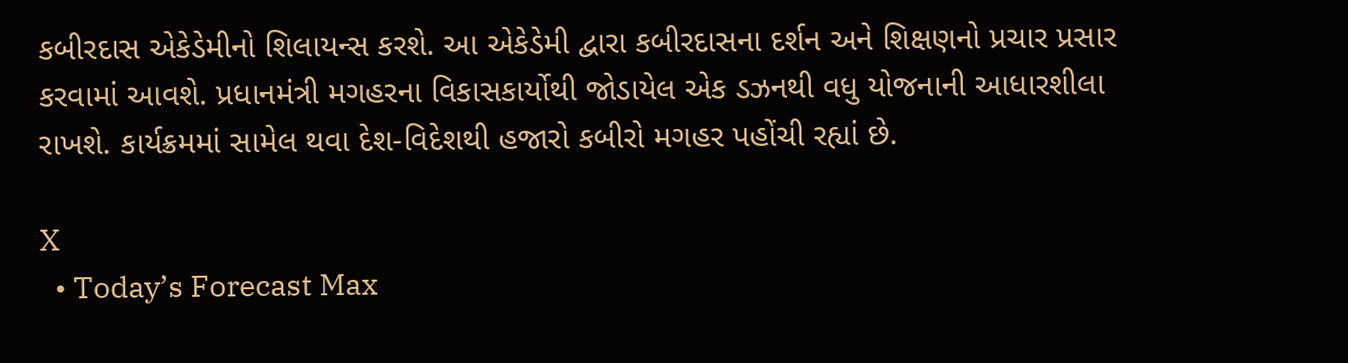કબીરદાસ એકેડેમીનો શિલાયન્સ કરશે. આ એકેડેમી દ્વારા કબીરદાસના દર્શન અને શિક્ષણનો પ્રચાર પ્રસાર કરવામાં આવશે. પ્રધાનમંત્રી મગહરના વિકાસકાર્યોથી જોડાયેલ એક ડઝનથી વધુ યોજનાની આધારશીલા રાખશે. કાર્યક્રમમાં સામેલ થવા દેશ-વિદેશથી હજારો કબીરો મગહર પહોંચી રહ્યાં છે.

X
  • Today’s Forecast Max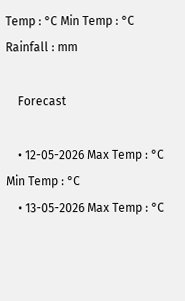Temp : °C Min Temp : °C Rainfall : mm

    Forecast

    • 12-05-2026 Max Temp : °C Min Temp : °C
    • 13-05-2026 Max Temp : °C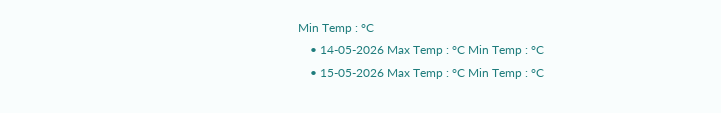Min Temp : °C
    • 14-05-2026 Max Temp : °C Min Temp : °C
    • 15-05-2026 Max Temp : °C Min Temp : °C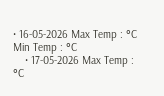• 16-05-2026 Max Temp : °C Min Temp : °C
    • 17-05-2026 Max Temp : °C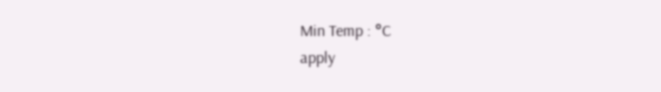Min Temp : °C
apply